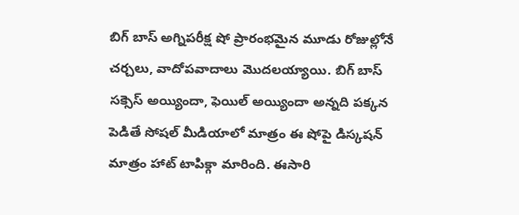బిగ్ బాస్ అగ్నిపరీక్ష షో ప్రారంభమైన మూడు రోజుల్లోనే చర్చలు, వాదోపవాదాలు మొదలయ్యాయి. బిగ్ బాస్ సక్సెస్ అయ్యిందా, ఫెయిల్ అయ్యిందా అన్నది పక్కన పెడితే సోషల్ మీడియాలో మాత్రం ఈ షోపై డిస్కషన్ మాత్రం హాట్ టాపిక్గా మారింది. ఈసారి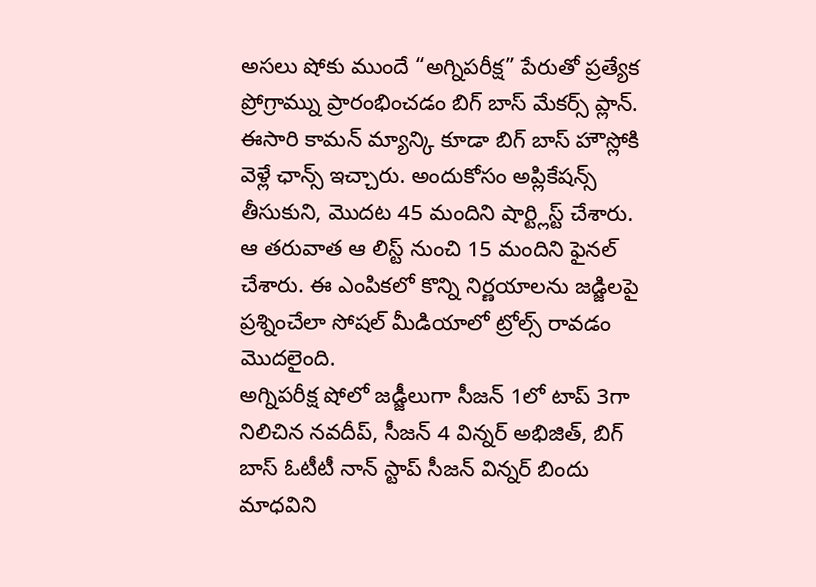అసలు షోకు ముందే “అగ్నిపరీక్ష” పేరుతో ప్రత్యేక ప్రోగ్రామ్ను ప్రారంభించడం బిగ్ బాస్ మేకర్స్ ప్లాన్.
ఈసారి కామన్ మ్యాన్కి కూడా బిగ్ బాస్ హౌస్లోకి వెళ్లే ఛాన్స్ ఇచ్చారు. అందుకోసం అప్లికేషన్స్ తీసుకుని, మొదట 45 మందిని షార్ట్లిస్ట్ చేశారు. ఆ తరువాత ఆ లిస్ట్ నుంచి 15 మందిని ఫైనల్ చేశారు. ఈ ఎంపికలో కొన్ని నిర్ణయాలను జడ్జిలపై ప్రశ్నించేలా సోషల్ మీడియాలో ట్రోల్స్ రావడం మొదలైంది.
అగ్నిపరీక్ష షోలో జడ్జీలుగా సీజన్ 1లో టాప్ 3గా నిలిచిన నవదీప్, సీజన్ 4 విన్నర్ అభిజిత్, బిగ్ బాస్ ఓటీటీ నాన్ స్టాప్ సీజన్ విన్నర్ బిందు మాధవిని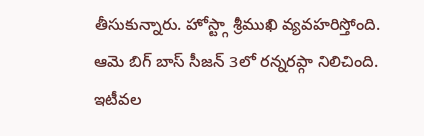తీసుకున్నారు. హోస్ట్గా శ్రీముఖి వ్యవహరిస్తోంది. ఆమె బిగ్ బాస్ సీజన్ 3లో రన్నరప్గా నిలిచింది.
ఇటీవల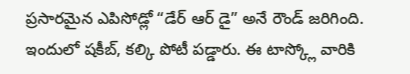ప్రసారమైన ఎపిసోడ్లో “డేర్ ఆర్ డై” అనే రౌండ్ జరిగింది. ఇందులో షకీబ్, కల్కి పోటీ పడ్డారు. ఈ టాస్క్లో వారికి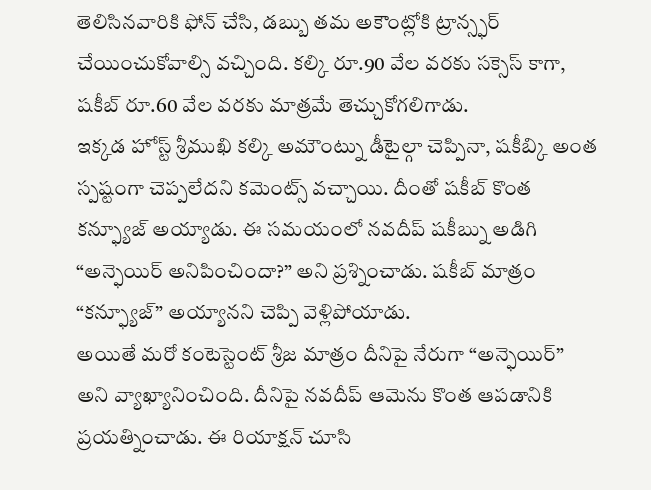తెలిసినవారికి ఫోన్ చేసి, డబ్బు తమ అకౌంట్లోకి ట్రాన్స్ఫర్ చేయించుకోవాల్సి వచ్చింది. కల్కి రూ.90 వేల వరకు సక్సెస్ కాగా, షకీబ్ రూ.60 వేల వరకు మాత్రమే తెచ్చుకోగలిగాడు.
ఇక్కడ హోస్ట్ శ్రీముఖి కల్కి అమౌంట్ను డీటైల్గా చెప్పినా, షకీబ్కి అంత స్పష్టంగా చెప్పలేదని కమెంట్స్ వచ్చాయి. దీంతో షకీబ్ కొంత కన్ఫ్యూజ్ అయ్యాడు. ఈ సమయంలో నవదీప్ షకీబ్ను అడిగి “అన్ఫెయిర్ అనిపించిందా?” అని ప్రశ్నించాడు. షకీబ్ మాత్రం “కన్ఫ్యూజ్” అయ్యానని చెప్పి వెళ్లిపోయాడు.
అయితే మరో కంటెస్టెంట్ శ్రీజ మాత్రం దీనిపై నేరుగా “అన్ఫెయిర్” అని వ్యాఖ్యానించింది. దీనిపై నవదీప్ ఆమెను కొంత ఆపడానికి ప్రయత్నించాడు. ఈ రియాక్షన్ చూసి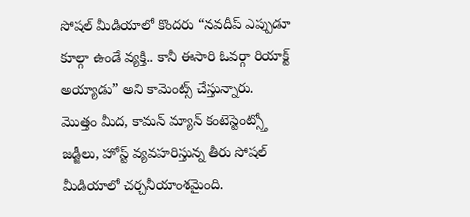సోషల్ మీడియాలో కొందరు “నవదీప్ ఎప్పుడూ కూల్గా ఉండే వ్యక్తి.. కానీ ఈసారి ఓవర్గా రియాక్ట్ అయ్యాడు” అని కామెంట్స్ చేస్తున్నారు.
మొత్తం మీద, కామన్ మ్యాన్ కంటెస్టెంట్స్తో జడ్జీలు, హోస్ట్ వ్యవహరిస్తున్న తీరు సోషల్ మీడియాలో చర్చనీయాంశమైంది.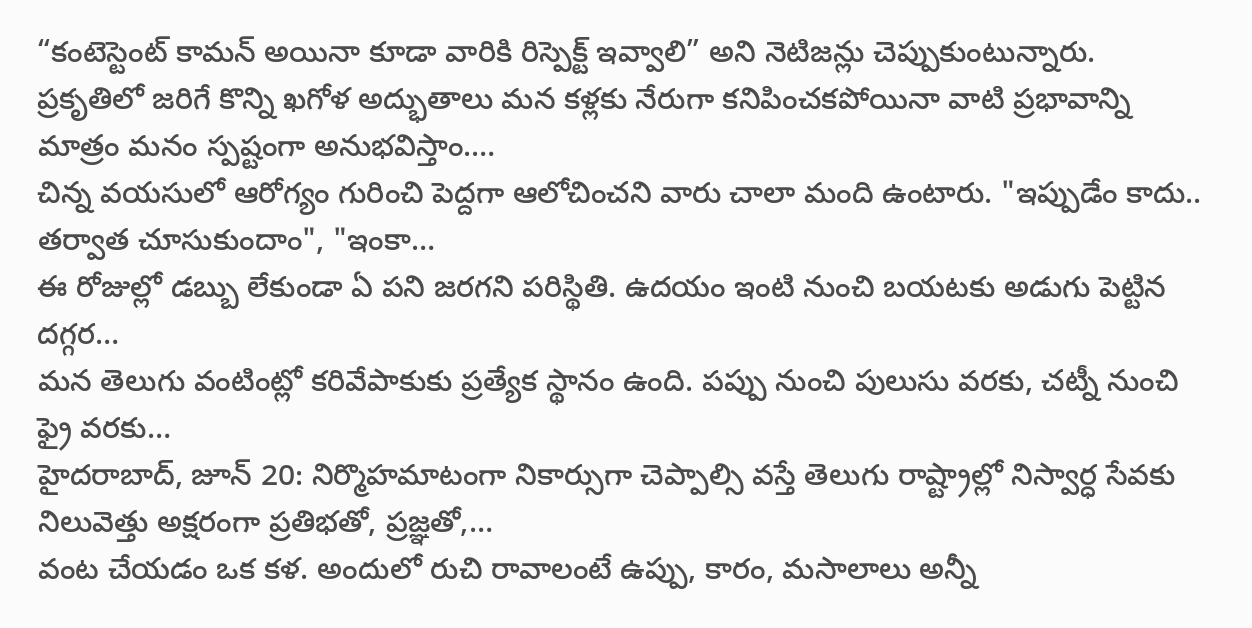“కంటెస్టెంట్ కామన్ అయినా కూడా వారికి రిస్పెక్ట్ ఇవ్వాలి” అని నెటిజన్లు చెప్పుకుంటున్నారు.
ప్రకృతిలో జరిగే కొన్ని ఖగోళ అద్భుతాలు మన కళ్లకు నేరుగా కనిపించకపోయినా వాటి ప్రభావాన్ని మాత్రం మనం స్పష్టంగా అనుభవిస్తాం.…
చిన్న వయసులో ఆరోగ్యం గురించి పెద్దగా ఆలోచించని వారు చాలా మంది ఉంటారు. "ఇప్పుడేం కాదు.. తర్వాత చూసుకుందాం", "ఇంకా…
ఈ రోజుల్లో డబ్బు లేకుండా ఏ పని జరగని పరిస్థితి. ఉదయం ఇంటి నుంచి బయటకు అడుగు పెట్టిన దగ్గర…
మన తెలుగు వంటింట్లో కరివేపాకుకు ప్రత్యేక స్థానం ఉంది. పప్పు నుంచి పులుసు వరకు, చట్నీ నుంచి ఫ్రై వరకు…
హైదరాబాద్, జూన్ 20: నిర్మొహమాటంగా నికార్సుగా చెప్పాల్సి వస్తే తెలుగు రాష్ట్రాల్లో నిస్వార్ధ సేవకు నిలువెత్తు అక్షరంగా ప్రతిభతో, ప్రజ్ఞతో,…
వంట చేయడం ఒక కళ. అందులో రుచి రావాలంటే ఉప్పు, కారం, మసాలాలు అన్నీ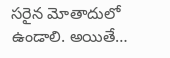సరైన మోతాదులో ఉండాలి. అయితే…